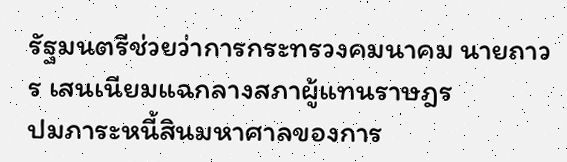รัฐมนตรีช่วยว่าการกระทรวงคมนาคม นายถาวร เสนเนียมแฉกลางสภาผู้แทนราษฎร
ปมภาระหนี้สินมหาศาลของการ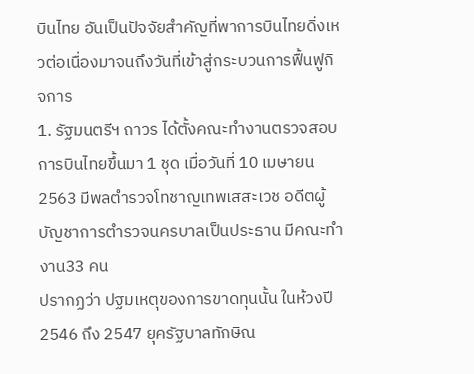บินไทย อันเป็นปัจจัยสำคัญที่พาการบินไทยดิ่งเหวต่อเนื่องมาจนถึงวันที่เข้าสู่กระบวนการฟื้นฟูกิจการ
1. รัฐมนตรีฯ ถาวร ได้ตั้งคณะทำงานตรวจสอบการบินไทยขึ้นมา 1 ชุด เมื่อวันที่ 10 เมษายน 2563 มีพลตำรวจโทชาญเทพเสสะเวช อดีตผู้บัญชาการตำรวจนครบาลเป็นประธาน มีคณะทำงาน33 คน
ปรากฏว่า ปฐมเหตุของการขาดทุนนั้น ในห้วงปี 2546 ถึง 2547 ยุครัฐบาลทักษิณ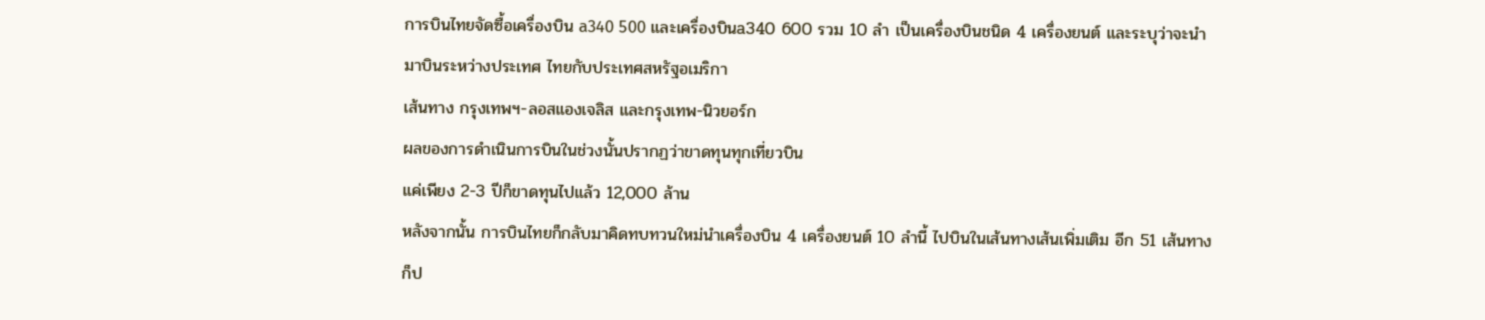การบินไทยจัดซื้อเครื่องบิน a340 500 และเครื่องบินa340 600 รวม 10 ลำ เป็นเครื่องบินชนิด 4 เครื่องยนต์ และระบุว่าจะนำมาบินระหว่างประเทศ ไทยกับประเทศสหรัฐอเมริกา
เส้นทาง กรุงเทพฯ-ลอสแองเจลิส และกรุงเทพ-นิวยอร์ก
ผลของการดำเนินการบินในช่วงนั้นปรากฏว่าขาดทุนทุกเที่ยวบิน
แค่เพียง 2-3 ปีก็ขาดทุนไปแล้ว 12,000 ล้าน
หลังจากนั้น การบินไทยก็กลับมาคิดทบทวนใหม่นำเครื่องบิน 4 เครื่องยนต์ 10 ลำนี้ ไปบินในเส้นทางเส้นเพิ่มเติม อีก 51 เส้นทางก็ป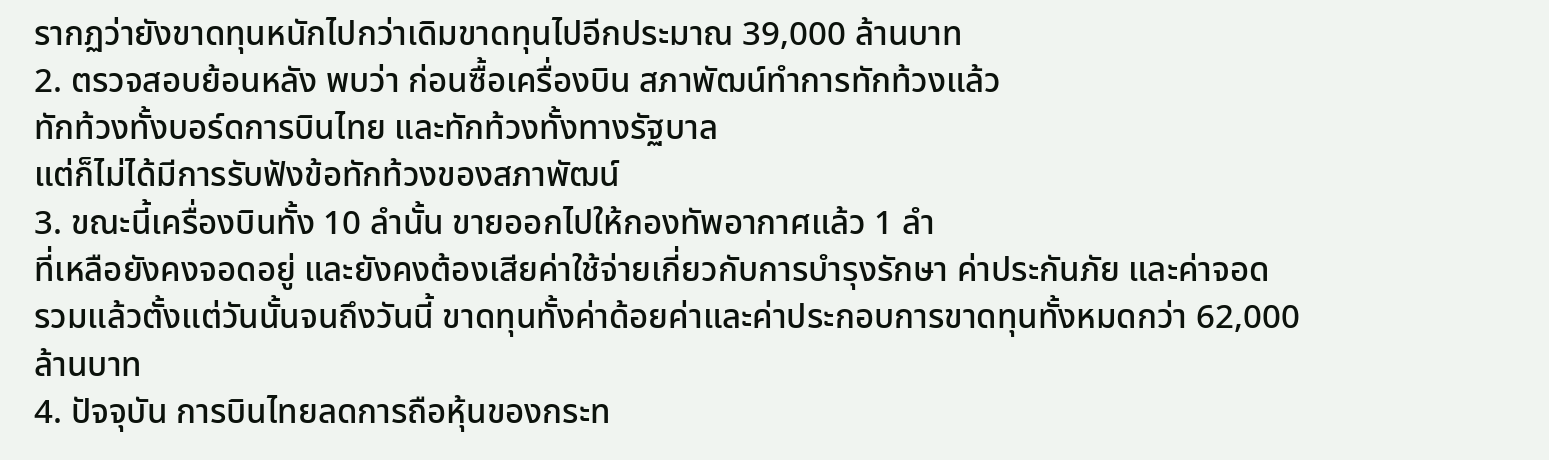รากฏว่ายังขาดทุนหนักไปกว่าเดิมขาดทุนไปอีกประมาณ 39,000 ล้านบาท
2. ตรวจสอบย้อนหลัง พบว่า ก่อนซื้อเครื่องบิน สภาพัฒน์ทำการทักท้วงแล้ว
ทักท้วงทั้งบอร์ดการบินไทย และทักท้วงทั้งทางรัฐบาล
แต่ก็ไม่ได้มีการรับฟังข้อทักท้วงของสภาพัฒน์
3. ขณะนี้เครื่องบินทั้ง 10 ลำนั้น ขายออกไปให้กองทัพอากาศแล้ว 1 ลำ
ที่เหลือยังคงจอดอยู่ และยังคงต้องเสียค่าใช้จ่ายเกี่ยวกับการบำรุงรักษา ค่าประกันภัย และค่าจอด
รวมแล้วตั้งแต่วันนั้นจนถึงวันนี้ ขาดทุนทั้งค่าด้อยค่าและค่าประกอบการขาดทุนทั้งหมดกว่า 62,000 ล้านบาท
4. ปัจจุบัน การบินไทยลดการถือหุ้นของกระท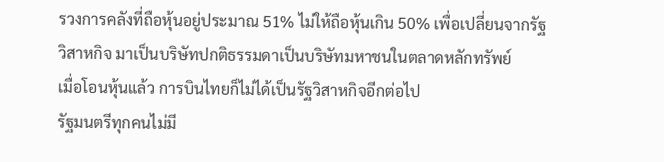รวงการคลังที่ถือหุ้นอยู่ประมาณ 51% ไม่ให้ถือหุ้นเกิน 50% เพื่อเปลี่ยนจากรัฐวิสาหกิจ มาเป็นบริษัทปกติธรรมดาเป็นบริษัทมหาชนในตลาดหลักทรัพย์
เมื่อโอนหุ้นแล้ว การบินไทยก็ไม่ได้เป็นรัฐวิสาหกิจอีกต่อไป
รัฐมนตรีทุกคนไม่มี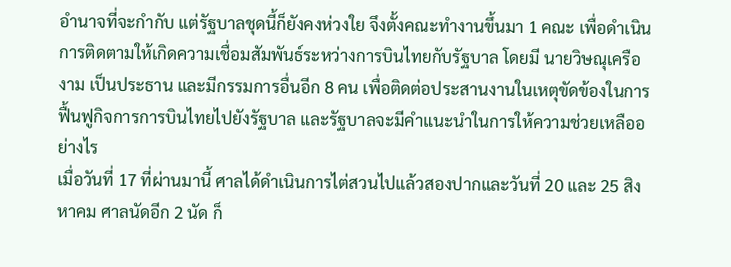อำนาจที่จะกำกับ แต่รัฐบาลชุดนี้ก็ยังคงห่วงใย จึงตั้งคณะทำงานขึ้นมา 1 คณะ เพื่อดำเนินการติดตามให้เกิดความเชื่อมสัมพันธ์ระหว่างการบินไทยกับรัฐบาล โดยมี นายวิษณุเครืองาม เป็นประธาน และมีกรรมการอื่นอีก 8 คน เพื่อติดต่อประสานงานในเหตุขัดข้องในการฟื้นฟูกิจการการบินไทยไปยังรัฐบาล และรัฐบาลจะมีคำแนะนำในการให้ความช่วยเหลืออย่างไร
เมื่อวันที่ 17 ที่ผ่านมานี้ ศาลได้ดำเนินการไต่สวนไปแล้วสองปากและวันที่ 20 และ 25 สิงหาคม ศาลนัดอีก 2 นัด ก็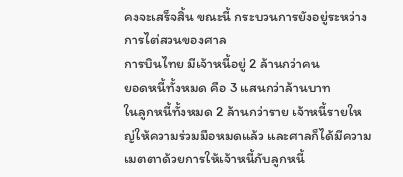คงจะเสร็จสิ้น ขณะนี้ กระบวนการยังอยู่ระหว่างการไต่สวนของศาล
การบินไทย มีเจ้าหนี้อยู่ 2 ล้านกว่าคน
ยอดหนี้ทั้งหมด คือ 3 แสนกว่าล้านบาท
ในลูกหนี้ทั้งหมด 2 ล้านกว่าราย เจ้าหนี้รายใหญ่ให้ความร่วมมือหมดแล้ว และศาลก็ได้มีความเมตตาด้วยการให้เจ้าหนี้กับลูกหนี้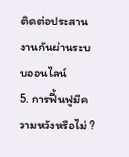ติดต่อประสานงานกันผ่านระบบออนไลน์
5. การฟื้นฟูมีความหวังหรือไม่ ?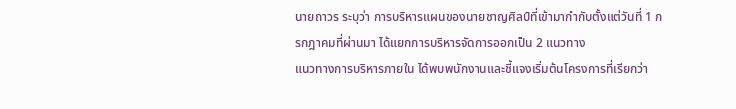นายถาวร ระบุว่า การบริหารแผนของนายชาญศิลป์ที่เข้ามากำกับตั้งแต่วันที่ 1 กรกฎาคมที่ผ่านมา ได้แยกการบริหารจัดการออกเป็น 2 แนวทาง
แนวทางการบริหารภายใน ได้พบพนักงานและชี้แจงเริ่มต้นโครงการที่เรียกว่า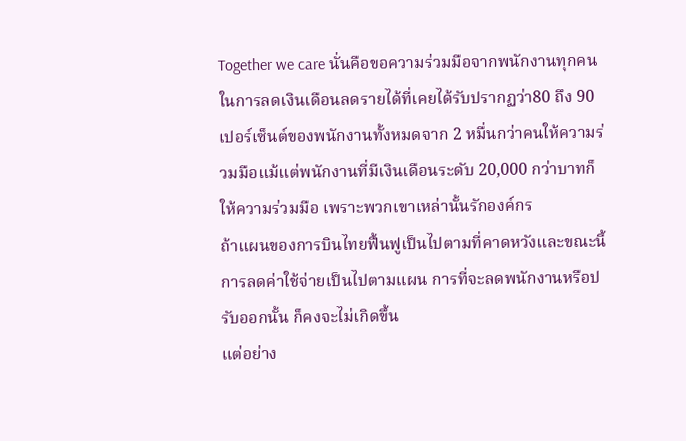Together we care นั่นคือขอความร่วมมือจากพนักงานทุกคนในการลดเงินเดือนลดรายได้ที่เคยได้รับปรากฏว่า80 ถึง 90 เปอร์เซ็นต์ของพนักงานทั้งหมดจาก 2 หมื่นกว่าคนให้ความร่วมมือแม้แต่พนักงานที่มีเงินเดือนระดับ 20,000 กว่าบาทก็ให้ความร่วมมือ เพราะพวกเขาเหล่านั้นรักองค์กร
ถ้าแผนของการบินไทยฟื้นฟูเป็นไปตามที่คาดหวังและขณะนี้การลดค่าใช้จ่ายเป็นไปตามแผน การที่จะลดพนักงานหรือปรับออกนั้น ก็คงจะไม่เกิดขึ้น
แต่อย่าง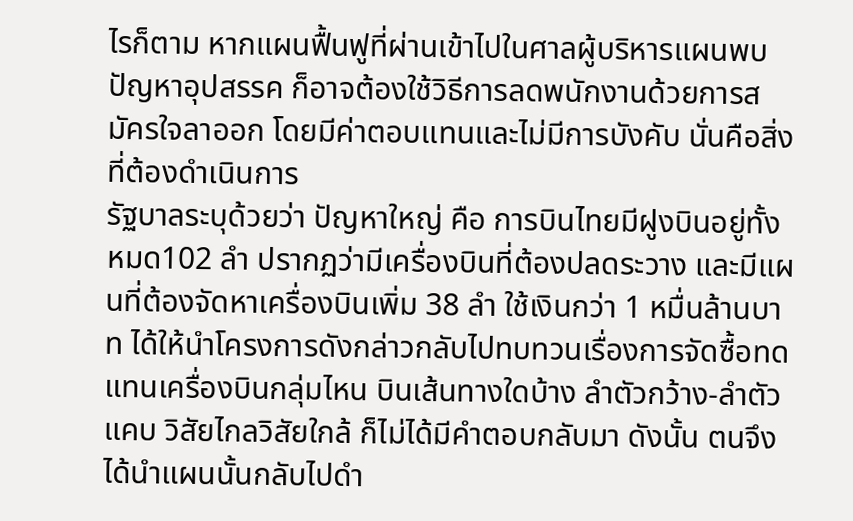ไรก็ตาม หากแผนฟื้นฟูที่ผ่านเข้าไปในศาลผู้บริหารแผนพบปัญหาอุปสรรค ก็อาจต้องใช้วิธีการลดพนักงานด้วยการสมัครใจลาออก โดยมีค่าตอบแทนและไม่มีการบังคับ นั่นคือสิ่งที่ต้องดำเนินการ
รัฐบาลระบุด้วยว่า ปัญหาใหญ่ คือ การบินไทยมีฝูงบินอยู่ทั้งหมด102 ลำ ปรากฏว่ามีเครื่องบินที่ต้องปลดระวาง และมีแผนที่ต้องจัดหาเครื่องบินเพิ่ม 38 ลำ ใช้เงินกว่า 1 หมื่นล้านบาท ได้ให้นำโครงการดังกล่าวกลับไปทบทวนเรื่องการจัดซื้อทดแทนเครื่องบินกลุ่มไหน บินเส้นทางใดบ้าง ลำตัวกว้าง-ลำตัวแคบ วิสัยไกลวิสัยใกล้ ก็ไม่ได้มีคำตอบกลับมา ดังนั้น ตนจึงได้นำแผนนั้นกลับไปดำ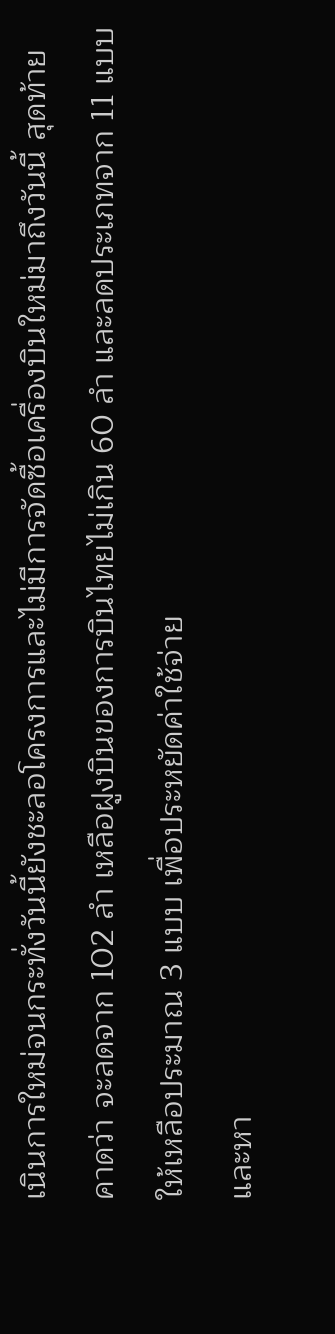เนินการใหม่จนกระทั่งวันนี้ยังชะลอโครงการและไม่มีการจัดซื้อเครื่องบินใหม่มาถึงวันนี้ สุดท้าย คาดว่า จะลดจาก 102 ลำ เหลือฝูงบินของการบินไทยไม่เกิน 60 ลำ และลดประเภทจาก 11 แบบ ให้เหลือประมาณ 3 แบบ เพื่อประหยัดค่าใช้จ่าย
และหา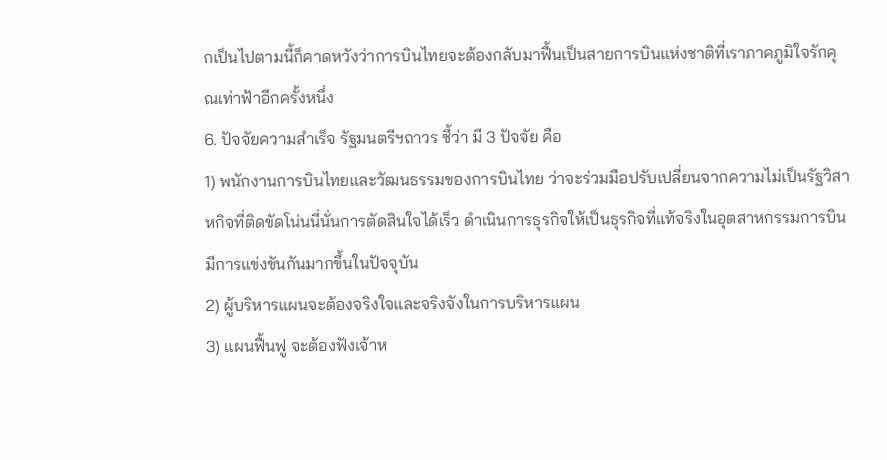กเป็นไปตามนี้ก็คาดหวังว่าการบินไทยจะต้องกลับมาฟื้นเป็นสายการบินแห่งชาติที่เราภาคภูมิใจรักคุณเท่าฟ้าอีกครั้งหนึ่ง
6. ปัจจัยความสำเร็จ รัฐมนตรีฯถาวร ชี้ว่า มี 3 ปัจจัย คือ
1) พนักงานการบินไทยและวัฒนธรรมของการบินไทย ว่าจะร่วมมือปรับเปลี่ยนจากความไม่เป็นรัฐวิสาหกิจที่ติดขัดโน่นนี่นั่นการตัดสินใจได้เร็ว ดำเนินการธุรกิจให้เป็นธุรกิจที่แท้จริงในอุตสาหกรรมการบินมีการแข่งขันกันมากขึ้นในปัจจุบัน
2) ผู้บริหารแผนจะต้องจริงใจและจริงจังในการบริหารแผน
3) แผนฟื้นฟู จะต้องฟังเจ้าห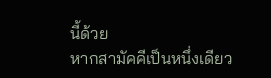นี้ด้วย
หากสามัคคีเป็นหนึ่งเดียว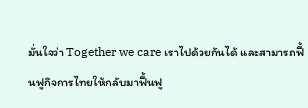มั่นใจว่า Together we care เราไปด้วยกันได้ และสามารถฟื้นฟูกิจการไทยให้กลับมาฟื้นฟู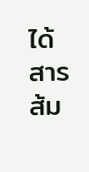ได้
สารส้ม